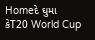Homeદે ઘુમા કેT20 World Cup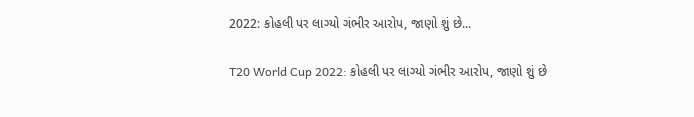2022: કોહલી પર લાગ્યો ગંભીર આરોપ, જાણો શું છે...

T20 World Cup 2022: કોહલી પર લાગ્યો ગંભીર આરોપ, જાણો શું છે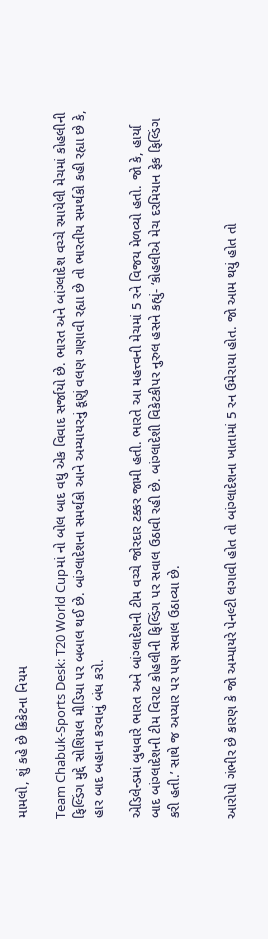મામલો, શું કહે છે ક્રિકેટના નિયમ

Team Chabuk-Sports Desk: T20 World Cupમાં નો બોલ બાદ વધુ એક વિવાદ સર્જાયો છે. ભારત અને બાંગ્લાદેશ વચ્ચે રમાયેલી મેચમાં કોહલીની ફિલ્ડિંગ મુદ્દે સોશિયલ મીડિયા પર બબાલ થઈ છે. બાંગ્લાદેશના સમર્થકો આને અમ્યાયરનું કૂણું વલણ ગણાવી રહ્યા છે તો ભારતીય સમર્થકો કહી રહ્યા છે કે, હાર બાદ બહાના કરવાનું બંધ કરો.

એડિલેન્ડમાં બુધવારે ભારત અને બાંગ્લાદેશની ટીમ વચ્ચે જોરદાર ટક્કર જામી હતી. ભારતે આ મહત્ત્વની મેચમાં 5 રને વિજય મેળવ્યો હતો. જો કે, હાર્યા બાદ બાંગ્લાદેશની ટીમ વિરાટ કોહલીની ફિલ્ડિંગ પર સવાલ ઉઠાવી રહી છે. બાંગ્લાદેશી વિકેટકીપર નુરુલ હસને કહ્યું- ‘કોહલીએ મેચ દરમિયાન ફેક ફિલ્ડિંગ કરી હતી.’ સાથે જ અપ્યાર પર પણ સવાલ ઉઠાવ્યા છે.


આરોપો ગંભીર છે કારણ કે જો અમ્પાયરે પેનલ્ટી લગાવી હોત તો બાંગ્લાદેશના ખાતામાં 5 રન ઉમેરાયા હોત. જો આમ થયું હોત તો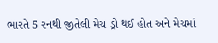ભારતે 5 રનથી જીતેલી મેચ ડ્રો થઈ હોત અને મેચમાં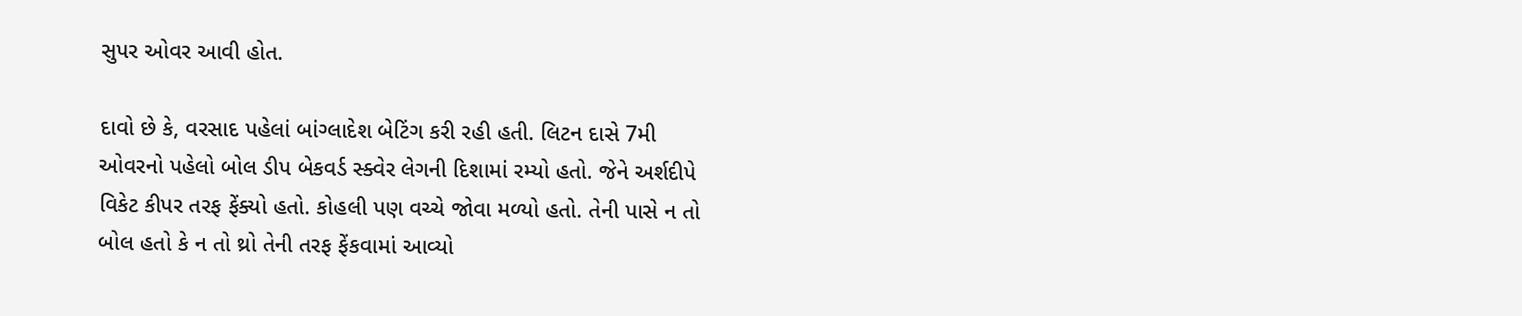સુપર ઓવર આવી હોત.

દાવો છે કે, વરસાદ પહેલાં બાંગ્લાદેશ બેટિંગ કરી રહી હતી. લિટન દાસે 7મી ઓવરનો પહેલો બોલ ડીપ બેકવર્ડ સ્ક્વેર લેગની દિશામાં રમ્યો હતો. જેને અર્શદીપે વિકેટ કીપર તરફ ફેંક્યો હતો. કોહલી પણ વચ્ચે જોવા મળ્યો હતો. તેની પાસે ન તો બોલ હતો કે ન તો થ્રો તેની તરફ ફેંકવામાં આવ્યો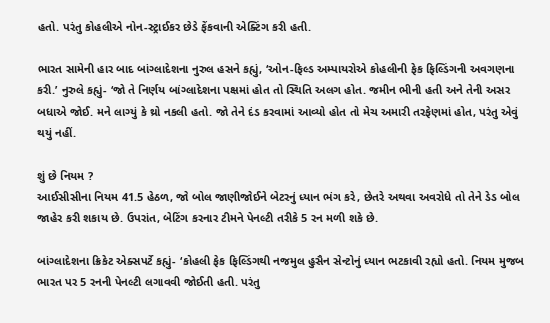હતો. પરંતુ કોહલીએ નોન-સ્ટ્રાઈકર છેડે ફેંકવાની એક્ટિંગ કરી હતી.

ભારત સામેની હાર બાદ બાંગ્લાદેશના નુરુલ હસને કહ્યું, ‘ઓન-ફિલ્ડ અમ્પાયરોએ કોહલીની ફેક ફિલ્ડિંગની અવગણના કરી.’ નુરુલે કહ્યું- ‘જો તે નિર્ણય બાંગ્લાદેશના પક્ષમાં હોત તો સ્થિતિ અલગ હોત. જમીન ભીની હતી અને તેની અસર બધાએ જોઈ. મને લાગ્યું કે થ્રો નકલી હતો. જો તેને દંડ કરવામાં આવ્યો હોત તો મેચ અમારી તરફેણમાં હોત, પરંતુ એવું થયું નહીં.

શું છે નિયમ ?
આઈસીસીના નિયમ 41.5 હેઠળ, જો બોલ જાણીજોઈને બેટરનું ધ્યાન ભંગ કરે, છેતરે અથવા અવરોધે તો તેને ડેડ બોલ જાહેર કરી શકાય છે. ઉપરાંત, બેટિંગ કરનાર ટીમને પેનલ્ટી તરીકે 5 રન મળી શકે છે.

બાંગ્લાદેશના ક્રિકેટ એક્સપર્ટે કહ્યું- ‘કોહલી ફેક ફિલ્ડિંગથી નજમુલ હુસૈન સેન્ટોનું ધ્યાન ભટકાવી રહ્યો હતો. નિયમ મુજબ ભારત પર 5 રનની પેનલ્ટી લગાવવી જોઈતી હતી. પરંતુ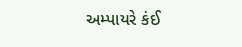અમ્પાયરે કંઈ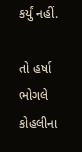કર્યું નહીં.

તો હર્ષા ભોગલે કોહલીના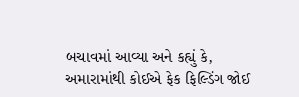બચાવમાં આવ્યા અને કહ્યું કે, અમારામાંથી કોઈએ ફેક ફિલ્ડિંગ જોઈ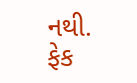નથી. ફેક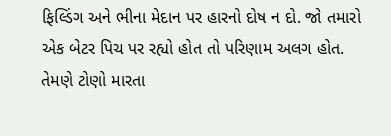ફિલ્ડિંગ અને ભીના મેદાન પર હારનો દોષ ન દો. જો તમારો એક બેટર પિચ પર રહ્યો હોત તો પરિણામ અલગ હોત. તેમણે ટોણો મારતા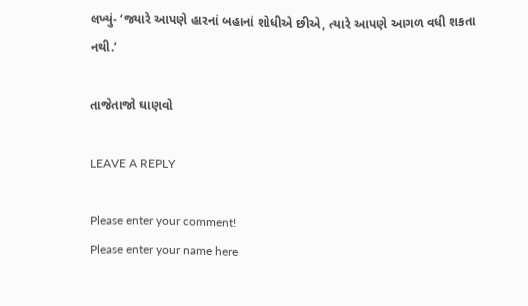લખ્યું- ‘જ્યારે આપણે હારનાં બહાનાં શોધીએ છીએ, ત્યારે આપણે આગળ વધી શકતા નથી.’

તાજેતાજો ઘાણવો

LEAVE A REPLY

Please enter your comment!
Please enter your name here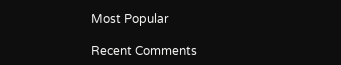Most Popular

Recent Comments